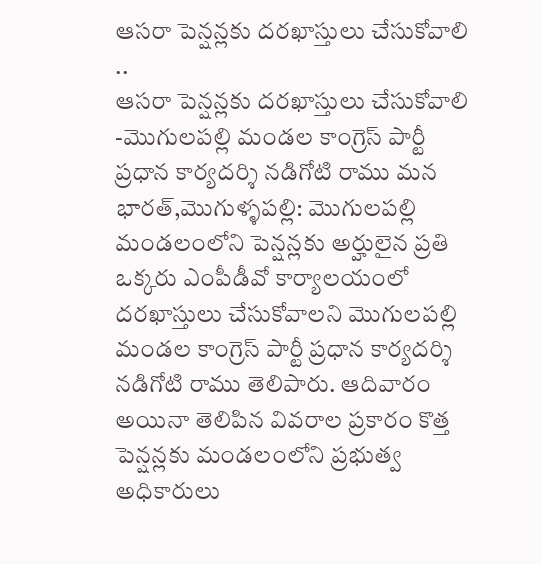ఆసరా పెన్షన్లకు దరఖాస్తులు చేసుకోవాలి ..
ఆసరా పెన్షన్లకు దరఖాస్తులు చేసుకోవాలి -మొగులపల్లి మండల కాంగ్రెస్ పార్టీ ప్రధాన కార్యదర్శి నడిగోటి రాము మన భారత్,మొగుళ్ళపల్లి: మొగులపల్లి మండలంలోని పెన్షన్లకు అర్హులైన ప్రతి ఒక్కరు ఎంపీడీవో కార్యాలయంలో దరఖాస్తులు చేసుకోవాలని మొగులపల్లి మండల కాంగ్రెస్ పార్టీ ప్రధాన కార్యదర్శి నడిగోటి రాము తెలిపారు. ఆదివారం అయినా తెలిపిన వివరాల ప్రకారం కొత్త పెన్షన్లకు మండలంలోని ప్రభుత్వ అధికారులు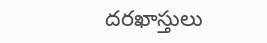దరఖాస్తులు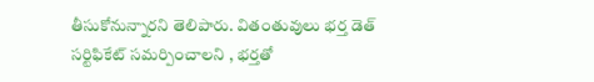తీసుకోనున్నారని తెలిపారు. వితంతువులు భర్త డెత్ సర్టిఫికేట్ సమర్పించాలని , భర్తతో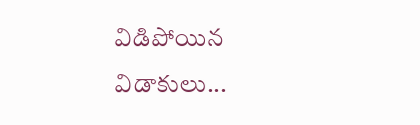విడిపోయిన విడాకులు...